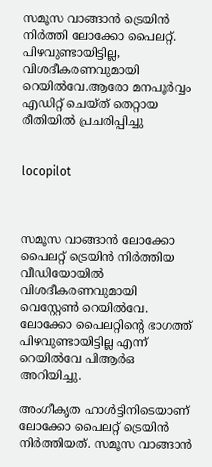സമൂസ വാങ്ങാന്‍ ട്രെയിന്‍ നിര്‍ത്തി ലോക്കോ പൈലറ്റ്. പിഴവുണ്ടായിട്ടില്ല, വിശദീകരണവുമായി റെയില്‍വേ.ആരോ മനപൂര്‍വ്വം എഡിറ്റ് ചെയ്ത് തെറ്റായ രീതിയില്‍ പ്രചരിപ്പിച്ചു


locopilot



സമൂസ വാങ്ങാന്‍ ലോക്കോ പൈലറ്റ് ട്രെയിന്‍ നിര്‍ത്തിയ വീഡിയോയില്‍ വിശദീകരണവുമായി വെസ്റ്റേണ്‍ റെയില്‍വേ. ലോക്കോ പൈലറ്റിന്റെ ഭാഗത്ത് പിഴവുണ്ടായിട്ടില്ല എന്ന് റെയില്‍വേ പിആര്‍ഒ അറിയിച്ചു.

അംഗീകൃത ഹാള്‍ട്ടിനിടെയാണ് ലോക്കോ പൈലറ്റ് ട്രെയിന്‍ നിര്‍ത്തിയത്. സമൂസ വാങ്ങാന്‍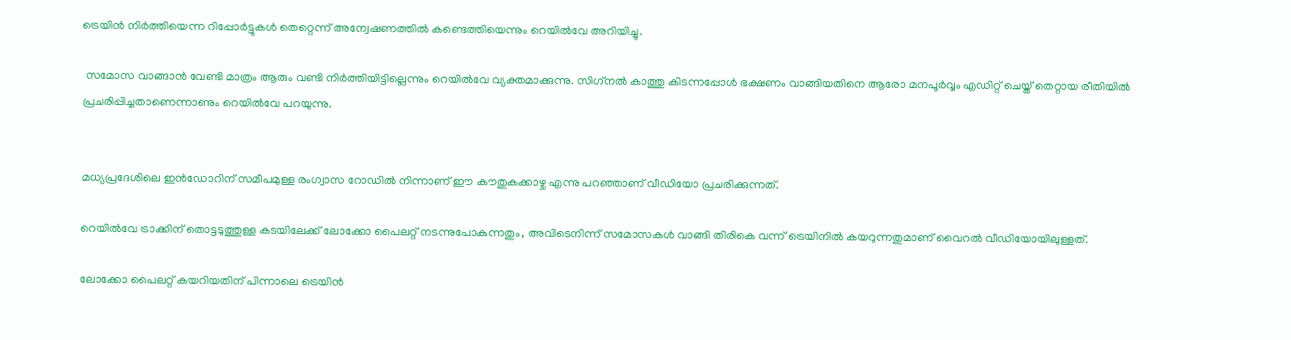ട്രെയിന്‍ നിര്‍ത്തിയെന്ന റിപ്പോര്‍ട്ടുകള്‍ തെറ്റെന്ന് അന്വേഷണത്തില്‍ കണ്ടെത്തിയെന്നും റെയില്‍വേ അറിയിച്ചു.

 സമോസ വാങ്ങാന്‍ വേണ്ടി മാത്രം ആരും വണ്ടി നിര്‍ത്തിയിട്ടില്ലെന്നും റെയില്‍വേ വ്യക്തമാക്കുന്നു. സിഗ്‌നല്‍ കാത്തു കിടന്നപ്പോള്‍ ഭക്ഷണം വാങ്ങിയതിനെ ആരോ മനപൂര്‍വ്വം എഡിറ്റ് ചെയ്ത് തെറ്റായ രീതിയില്‍ പ്രചരിപ്പിച്ചതാണെന്നാണും റെയില്‍വേ പറയുന്നു.


മധ്യപ്രദേശിലെ ഇന്‍ഡോറിന് സമീപമുള്ള രംഗ്വാസ റോഡില്‍ നിന്നാണ് ഈ കൗതുകക്കാഴ്ച എന്നു പറഞ്ഞാണ് വീഡിയോ പ്രചരിക്കുന്നത്.

റെയില്‍വേ ട്രാക്കിന് തൊട്ടടുത്തുള്ള കടയിലേക്ക് ലോക്കോ പൈലറ്റ് നടന്നുപോകുന്നതും, അവിടെനിന്ന് സമോസകള്‍ വാങ്ങി തിരികെ വന്ന് ട്രെയിനില്‍ കയറുന്നതുമാണ് വൈറല്‍ വീഡിയോയിലുള്ളത്.

ലോക്കോ പൈലറ്റ് കയറിയതിന് പിന്നാലെ ട്രെയിന്‍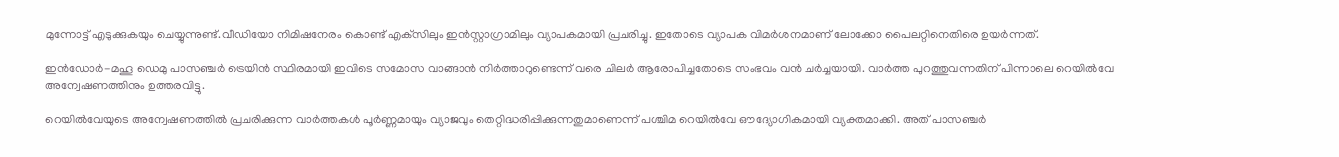മുന്നോട്ട് എടുക്കുകയും ചെയ്യുന്നുണ്ട്.വീഡിയോ നിമിഷനേരം കൊണ്ട് എക്‌സിലും ഇന്‍സ്റ്റാഗ്രാമിലും വ്യാപകമായി പ്രചരിച്ചു. ഇതോടെ വ്യാപക വിമര്‍ശനമാണ് ലോക്കോ പൈലറ്റിനെതിരെ ഉയര്‍ന്നത്.

ഇന്‍ഡോര്‍-മഹൂ ഡെമു പാസഞ്ചര്‍ ട്രെയിന്‍ സ്ഥിരമായി ഇവിടെ സമോസ വാങ്ങാന്‍ നിര്‍ത്താറുണ്ടെന്ന് വരെ ചിലര്‍ ആരോപിച്ചതോടെ സംഭവം വന്‍ ചര്‍ച്ചയായി. വാര്‍ത്ത പുറത്തുവന്നതിന് പിന്നാലെ റെയില്‍വേ അന്വേഷണത്തിനും ഉത്തരവിട്ടു.

റെയില്‍വേയുടെ അന്വേഷണത്തില്‍ പ്രചരിക്കുന്ന വാര്‍ത്തകള്‍ പൂര്‍ണ്ണമായും വ്യാജവും തെറ്റിദ്ധരിപ്പിക്കുന്നതുമാണെന്ന് പശ്ചിമ റെയില്‍വേ ഔദ്യോഗികമായി വ്യക്തമാക്കി. അത് പാസഞ്ചര്‍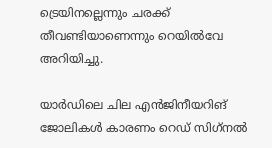ട്രെയിനല്ലെന്നും ചരക്ക് തീവണ്ടിയാണെന്നും റെയില്‍വേ അറിയിച്ചു.

യാര്‍ഡിലെ ചില എന്‍ജിനീയറിങ് ജോലികള്‍ കാരണം റെഡ് സിഗ്‌നല്‍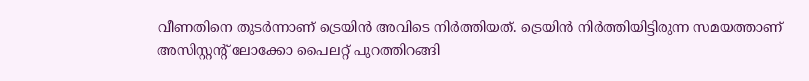വീണതിനെ തുടര്‍ന്നാണ് ട്രെയിന്‍ അവിടെ നിര്‍ത്തിയത്. ട്രെയിന്‍ നിര്‍ത്തിയിട്ടിരുന്ന സമയത്താണ് അസിസ്റ്റന്റ് ലോക്കോ പൈലറ്റ് പുറത്തിറങ്ങി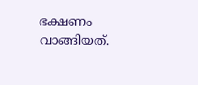ഭക്ഷണം വാങ്ങിയത്.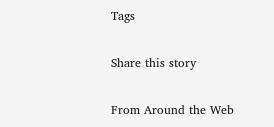Tags

Share this story

From Around the Web